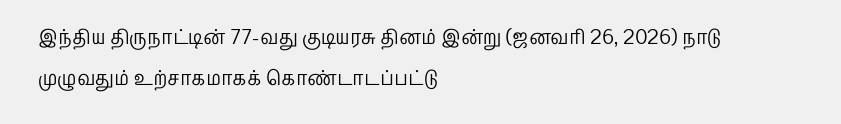இந்திய திருநாட்டின் 77-வது குடியரசு தினம் இன்று (ஜனவரி 26, 2026) நாடு முழுவதும் உற்சாகமாகக் கொண்டாடப்பட்டு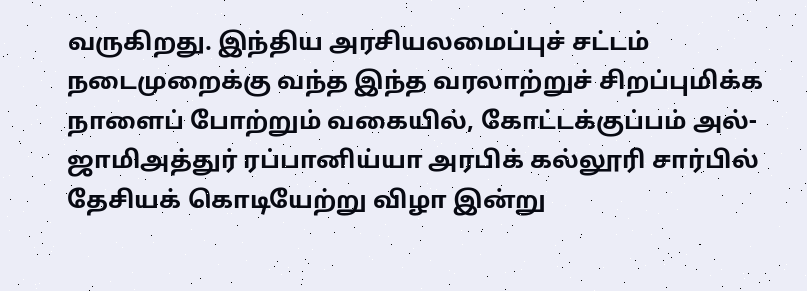வருகிறது. இந்திய அரசியலமைப்புச் சட்டம் நடைமுறைக்கு வந்த இந்த வரலாற்றுச் சிறப்புமிக்க நாளைப் போற்றும் வகையில், கோட்டக்குப்பம் அல்-ஜாமிஅத்துர் ரப்பானிய்யா அரபிக் கல்லூரி சார்பில் தேசியக் கொடியேற்று விழா இன்று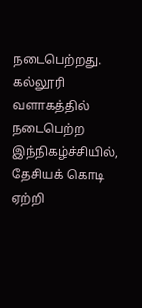நடைபெற்றது.
கல்லூரி வளாகத்தில் நடைபெற்ற இந்நிகழ்ச்சியில், தேசியக் கொடி ஏற்றி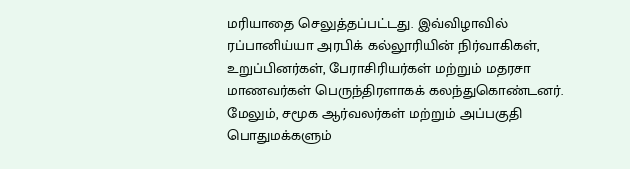மரியாதை செலுத்தப்பட்டது. இவ்விழாவில் ரப்பானிய்யா அரபிக் கல்லூரியின் நிர்வாகிகள், உறுப்பினர்கள், பேராசிரியர்கள் மற்றும் மதரசா மாணவர்கள் பெருந்திரளாகக் கலந்துகொண்டனர். மேலும், சமூக ஆர்வலர்கள் மற்றும் அப்பகுதி பொதுமக்களும்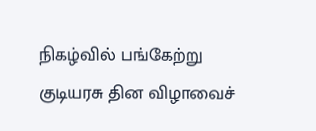நிகழ்வில் பங்கேற்று குடியரசு தின விழாவைச்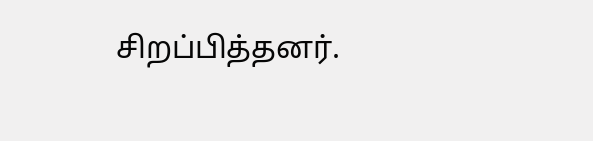சிறப்பித்தனர்.